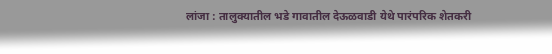लांजा : तालुक्यातील भडे गावातील देऊळवाडी येथे पारंपरिक शेतकरी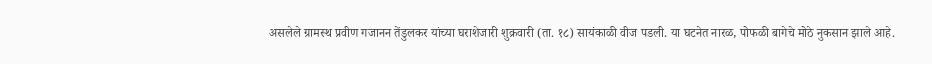असलेले ग्रामस्थ प्रवीण गजानन तेंडुलकर यांच्या घराशेजारी शुक्रवारी (ता. १८) सायंकाळी वीज पडली. या घटनेत नारळ, पोफळी बागेचे मोठे नुकसान झाले आहे.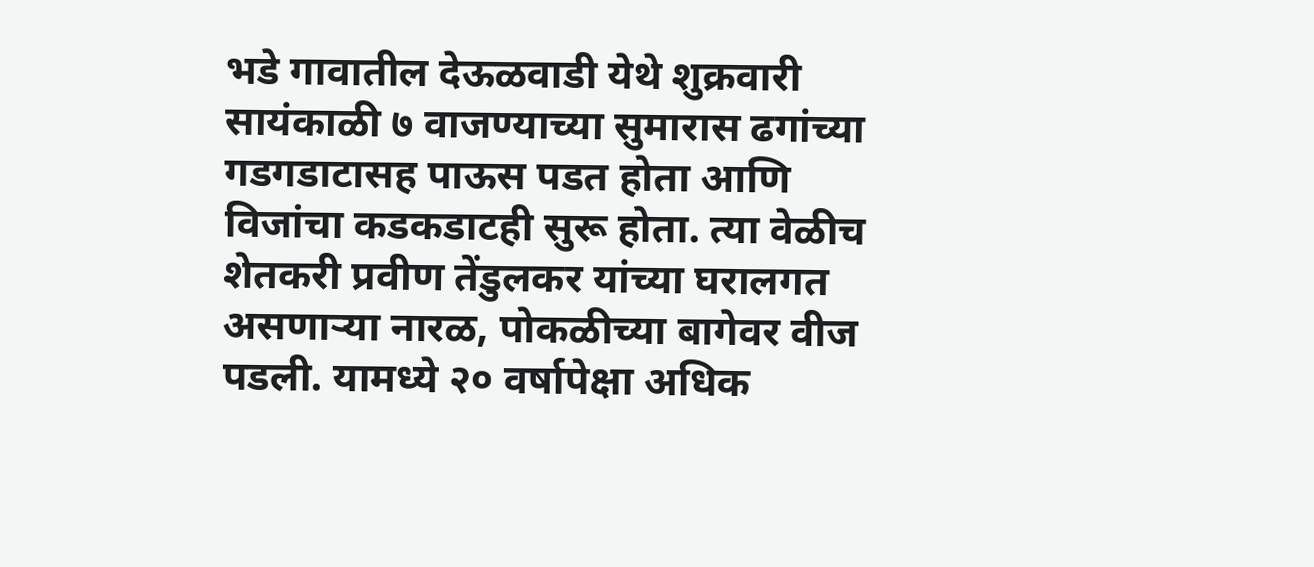भडे गावातील देऊळवाडी येथे शुक्रवारी सायंकाळी ७ वाजण्याच्या सुमारास ढगांच्या गडगडाटासह पाऊस पडत होता आणि विजांचा कडकडाटही सुरू होता. त्या वेळीच शेतकरी प्रवीण तेंडुलकर यांच्या घरालगत असणाऱ्या नारळ, पोकळीच्या बागेवर वीज पडली. यामध्ये २० वर्षापेक्षा अधिक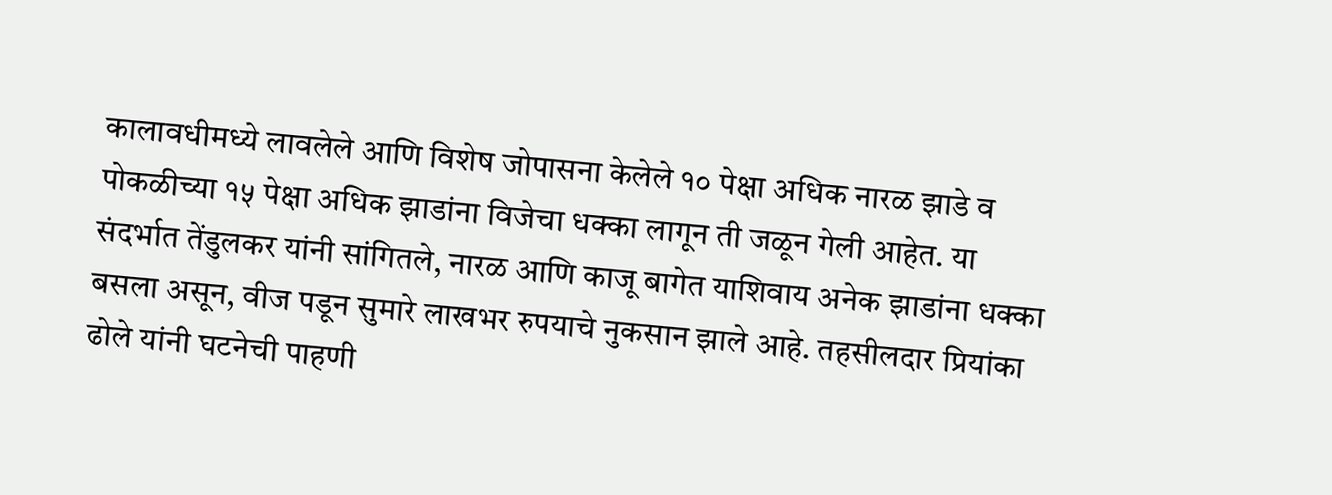कालावधीमध्ये लावलेले आणि विशेष जोपासना केलेले १० पेक्षा अधिक नारळ झाडे व पोकळीच्या १५ पेक्षा अधिक झाडांना विजेचा धक्का लागून ती जळून गेली आहेत. या संदर्भात तेंडुलकर यांनी सांगितले, नारळ आणि काजू बागेत याशिवाय अनेक झाडांना धक्का बसला असून, वीज पडून सुमारे लाखभर रुपयाचे नुकसान झाले आहे. तहसीलदार प्रियांका ढोले यांनी घटनेची पाहणी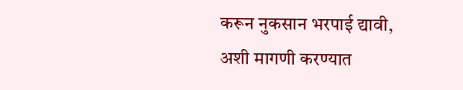करून नुकसान भरपाई द्यावी, अशी मागणी करण्यात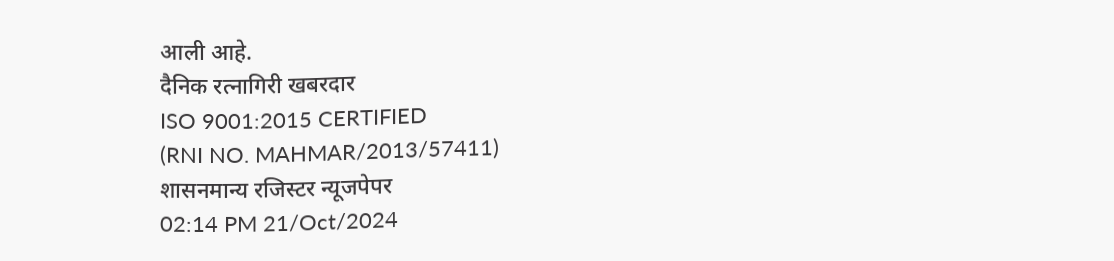आली आहे.
दैनिक रत्नागिरी खबरदार
ISO 9001:2015 CERTIFIED
(RNI NO. MAHMAR/2013/57411)
शासनमान्य रजिस्टर न्यूजपेपर
02:14 PM 21/Oct/2024